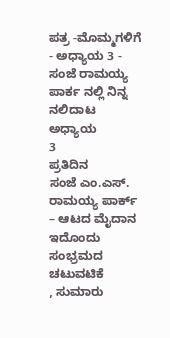ಪತ್ರ -ಮೊಮ್ಮಗಳಿಗೆ - ಅಧ್ಯಾಯ 3 - ಸಂಜೆ ರಾಮಯ್ಯ ಪಾರ್ಕ ನಲ್ಲಿ ನಿನ್ನ ನಲಿದಾಟ
ಅಧ್ಯಾಯ
3
ಪ್ರತಿದಿನ
ಸಂಜೆ ಎಂ.ಎಸ್. ರಾಮಯ್ಯ ಪಾರ್ಕ್ – ಆಟದ ಮೈದಾನ
ಇದೊಂದು ಸಂಭ್ರಮದ ಚಟುವಟಿಕೆ
, ಸುಮಾರು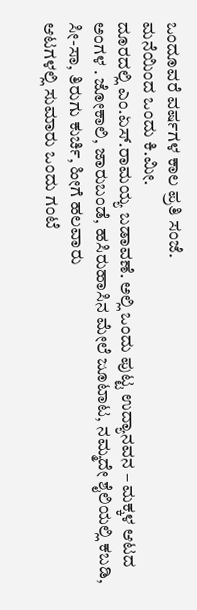ಒಂದೂವರೆ ವರ್ಷಗಳ ಕಾಲ ಪ್ರತಿ ಸಂಜೆ.
ಮನೆಯಿಂದ ಒಂದು ಕಿ.ಮೀ.
ದೂರದಲ್ಲಿ ಎಂ.ಏಸ್.ರಾಮಯ್ಯ ಬಡಾವಣೆ. ಅಲ್ಲಿ ಒಂದು ಪುಟ್ಟ ಉದ್ಯಾನವನ – ಮಕ್ಕಳ ಆಟದ ಅಂಗಳ . ಜೋಕಾಲಿ, ಜಾರುಬಂಡೆ, ಹಸಿರುಹಾಸಿನ ಮೇಲೆ ಜೂಟಾಟ, ನಮ್ಮದೇ ಶೈಲಿಯಲ್ಲಿ ಕಬಡಿ, ಸೀ-ಸಾ, ತಿರುಗು ಕುರ್ಚಿ, ಹೀಗೆ ಹಲವಾರು
ಆಟಗಳಲ್ಲಿ ಸುಮಾರು ಒಂದು ಗಂಟೆ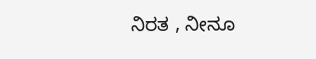ನಿರತ , ನೀನೂ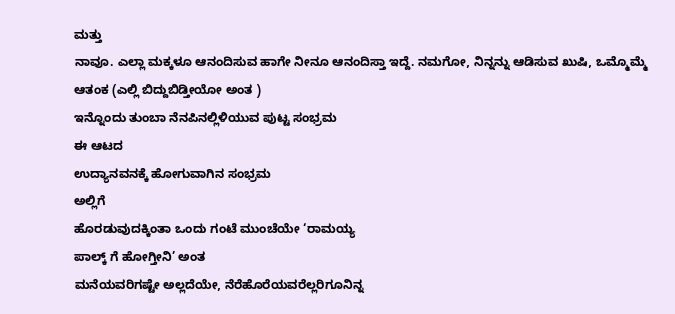ಮತ್ತು
ನಾವೂ. ಎಲ್ಲಾ ಮಕ್ಕಳೂ ಆನಂದಿಸುವ ಹಾಗೇ ನೀನೂ ಆನಂದಿಸ್ತಾ ಇದ್ದೆ. ನಮಗೋ, ನಿನ್ನನ್ನು ಆಡಿಸುವ ಖುಷಿ, ಒಮ್ಮೊಮ್ಮೆ
ಆತಂಕ (ಎಲ್ಲಿ ಬಿದ್ದುಬಿಡ್ತೀಯೋ ಅಂತ )
ಇನ್ನೊಂದು ತುಂಬಾ ನೆನಪಿನಲ್ಲಿಳಿಯುವ ಪುಟ್ಟ ಸಂಭ್ರಮ
ಈ ಆಟದ
ಉದ್ಯಾನವನಕ್ಕೆ ಹೋಗುವಾಗಿನ ಸಂಭ್ರಮ
ಅಲ್ಲಿಗೆ
ಹೊರಡುವುದಕ್ಕಿಂತಾ ಒಂದು ಗಂಟೆ ಮುಂಚೆಯೇ ‘ರಾಮಯ್ಯ
ಪಾಲ್ಕ್ ಗೆ ಹೋಗ್ತೀನಿ’ ಅಂತ
ಮನೆಯವರಿಗಷ್ಟೇ ಅಲ್ಲದೆಯೇ, ನೆರೆಹೊರೆಯವರೆಲ್ಲರಿಗೂನಿನ್ನ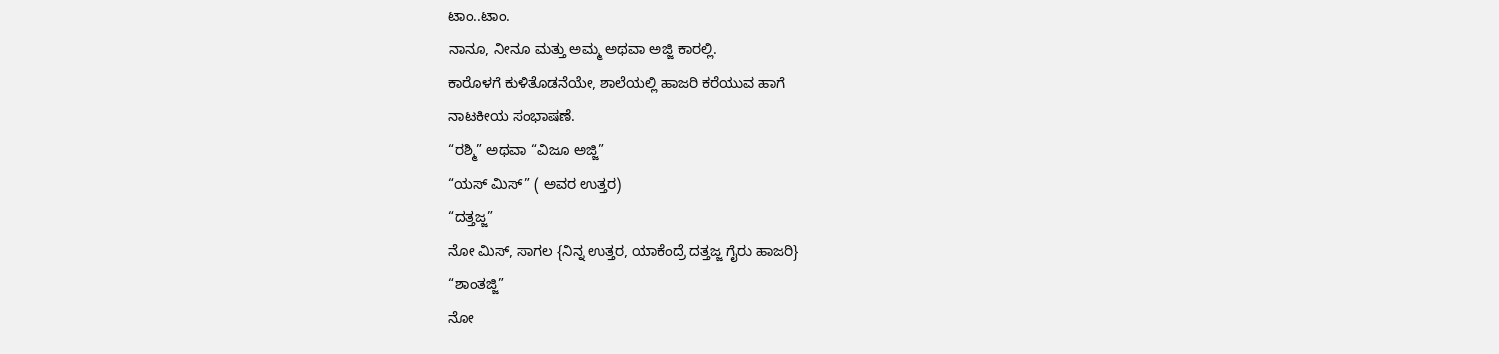ಟಾಂ..ಟಾಂ.
ನಾನೂ, ನೀನೂ ಮತ್ತು ಅಮ್ಮ ಅಥವಾ ಅಜ್ಜಿ ಕಾರಲ್ಲಿ.
ಕಾರೊಳಗೆ ಕುಳಿತೊಡನೆಯೇ, ಶಾಲೆಯಲ್ಲಿ ಹಾಜರಿ ಕರೆಯುವ ಹಾಗೆ
ನಾಟಕೀಯ ಸಂಭಾಷಣೆ.
“ರಶ್ಮಿ” ಅಥವಾ “ವಿಜೂ ಅಜ್ಜಿ”
“ಯಸ್ ಮಿಸ್” ( ಅವರ ಉತ್ತರ)
“ದತ್ತಜ್ಜ”
ನೋ ಮಿಸ್, ಸಾಗಲ {ನಿನ್ನ ಉತ್ತರ, ಯಾಕೆಂದ್ರೆ ದತ್ತಜ್ಜ ಗೈರು ಹಾಜರಿ}
“ಶಾಂತಜ್ಜಿ”
ನೋ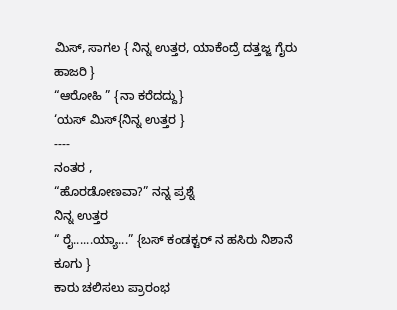ಮಿಸ್, ಸಾಗಲ { ನಿನ್ನ ಉತ್ತರ, ಯಾಕೆಂದ್ರೆ ದತ್ತಜ್ಜ ಗೈರು ಹಾಜರಿ }
“ಆರೋಹಿ ” {ನಾ ಕರೆದದ್ದು}
‘ಯಸ್ ಮಿಸ್{ನಿನ್ನ ಉತ್ತರ }
----
ನಂತರ ,
“ಹೊರಡೋಣವಾ?” ನನ್ನ ಪ್ರಶ್ನೆ
ನಿನ್ನ ಉತ್ತರ
“ ರೈ......ಯ್ಯಾ...” {ಬಸ್ ಕಂಡಕ್ಟರ್ ನ ಹಸಿರು ನಿಶಾನೆ ಕೂಗು }
ಕಾರು ಚಲಿಸಲು ಪ್ರಾರಂಭ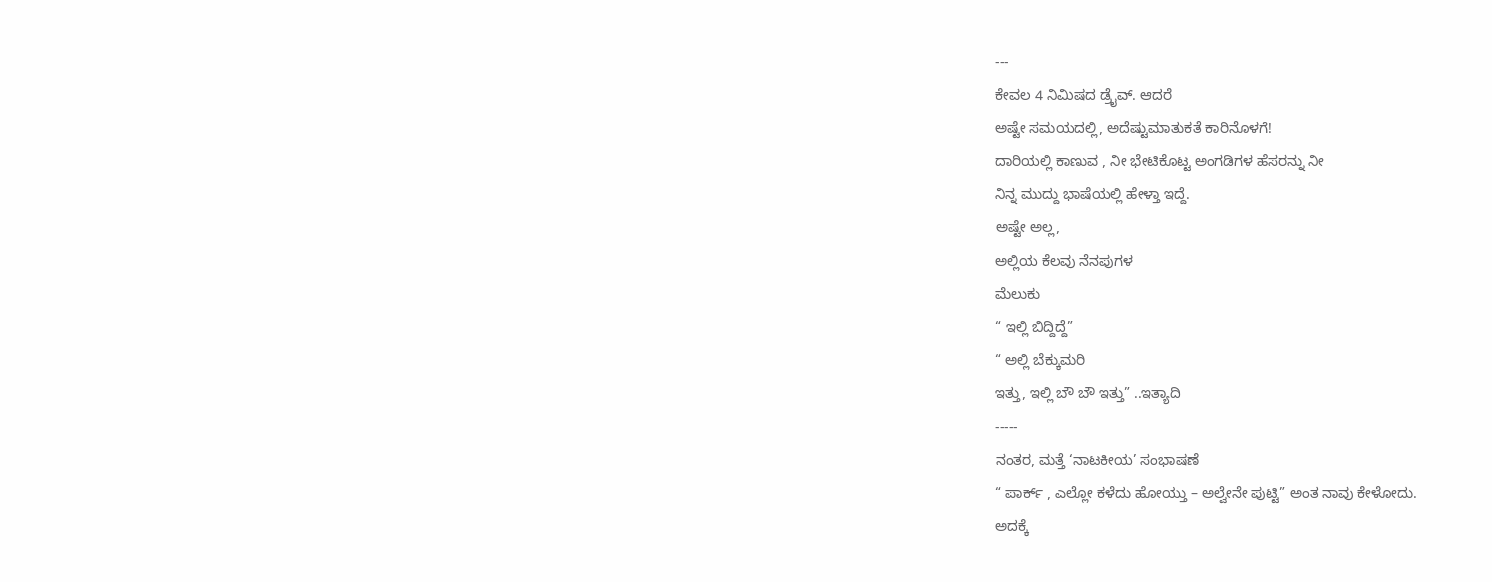---
ಕೇವಲ 4 ನಿಮಿಷದ ಡ್ರೈವ್. ಆದರೆ
ಅಷ್ಟೇ ಸಮಯದಲ್ಲಿ, ಅದೆಷ್ಟುಮಾತುಕತೆ ಕಾರಿನೊಳಗೆ!
ದಾರಿಯಲ್ಲಿ ಕಾಣುವ , ನೀ ಭೇಟಿಕೊಟ್ಟ ಅಂಗಡಿಗಳ ಹೆಸರನ್ನು ನೀ
ನಿನ್ನ ಮುದ್ದು ಭಾಷೆಯಲ್ಲಿ ಹೇಳ್ತಾ ಇದ್ದೆ.
ಅಷ್ಟೇ ಅಲ್ಲ,
ಅಲ್ಲಿಯ ಕೆಲವು ನೆನಪುಗಳ
ಮೆಲುಕು
“ ಇಲ್ಲಿ ಬಿದ್ದಿದ್ದೆ”
“ ಅಲ್ಲಿ ಬೆಕ್ಕುಮರಿ
ಇತ್ತು, ಇಲ್ಲಿ ಬೌ ಬೌ ಇತ್ತು” ..ಇತ್ಯಾದಿ
-----
ನಂತರ, ಮತ್ತೆ ‘ನಾಟಕೀಯ’ ಸಂಭಾಷಣೆ
“ ಪಾರ್ಕ್ , ಎಲ್ಲೋ ಕಳೆದು ಹೋಯ್ತು – ಅಲ್ವೇನೇ ಪುಟ್ಟಿ” ಅಂತ ನಾವು ಕೇಳೋದು.
ಅದಕ್ಕೆ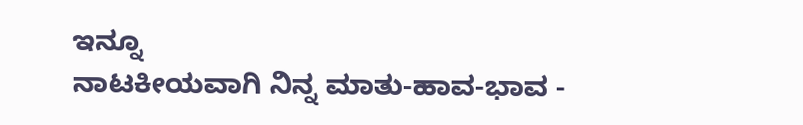ಇನ್ನೂ
ನಾಟಕೀಯವಾಗಿ ನಿನ್ನ ಮಾತು-ಹಾವ-ಭಾವ -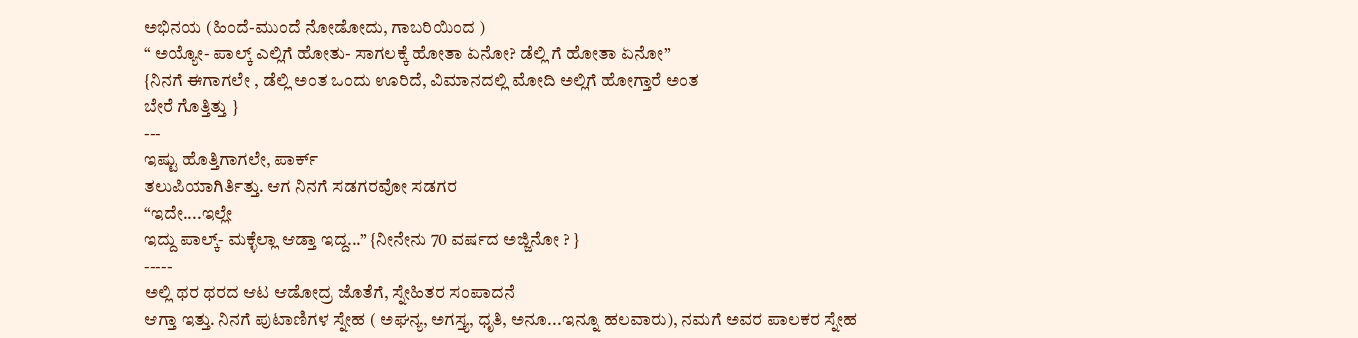ಅಭಿನಯ (ಹಿಂದೆ-ಮುಂದೆ ನೋಡೋದು, ಗಾಬರಿಯಿಂದ )
“ ಅಯ್ಯೋ- ಪಾಲ್ಕ್ ಎಲ್ಲಿಗೆ ಹೋತು- ಸಾಗಲಕ್ಕೆ ಹೋತಾ ಏನೋ? ಡೆಲ್ಲಿ ಗೆ ಹೋತಾ ಏನೋ”
{ನಿನಗೆ ಈಗಾಗಲೇ , ಡೆಲ್ಲಿ ಅಂತ ಒಂದು ಊರಿದೆ, ವಿಮಾನದಲ್ಲಿ ಮೋದಿ ಅಲ್ಲಿಗೆ ಹೋಗ್ತಾರೆ ಅಂತ
ಬೇರೆ ಗೊತ್ತಿತ್ತು }
---
ಇಷ್ಟು ಹೊತ್ತಿಗಾಗಲೇ, ಪಾರ್ಕ್
ತಲುಪಿಯಾಗಿರ್ತಿತ್ತು. ಆಗ ನಿನಗೆ ಸಡಗರವೋ ಸಡಗರ
“ಇದೇ....ಇಲ್ಲೇ
ಇದ್ದು ಪಾಲ್ಕ್- ಮಕ್ಳೆಲ್ಲಾ ಆಡ್ತಾ ಇದ್ದ...” {ನೀನೇನು 70 ವರ್ಷದ ಅಜ್ಜಿನೋ ? }
-----
ಅಲ್ಲಿ ಥರ ಥರದ ಆಟ ಆಡೋದ್ರ ಜೊತೆಗೆ, ಸ್ನೇಹಿತರ ಸಂಪಾದನೆ
ಆಗ್ತಾ ಇತ್ತು. ನಿನಗೆ ಪುಟಾಣಿಗಳ ಸ್ನೇಹ ( ಅಘನ್ಯ, ಅಗಸ್ತ್ಯ, ಧೃತಿ, ಅನೂ...ಇನ್ನೂ ಹಲವಾರು), ನಮಗೆ ಅವರ ಪಾಲಕರ ಸ್ನೇಹ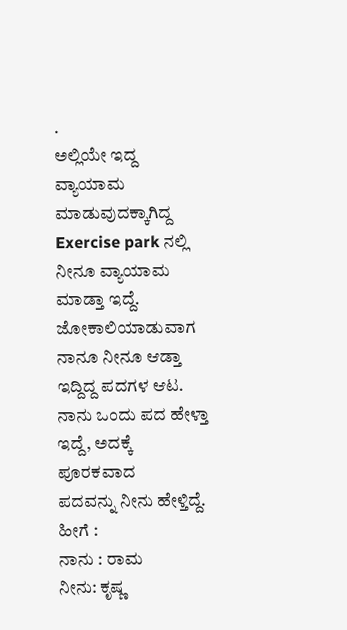.
ಅಲ್ಲಿಯೇ ಇದ್ದ ವ್ಯಾಯಾಮ ಮಾಡುವುದಕ್ಕಾಗಿದ್ದ
Exercise park ನಲ್ಲಿ ನೀನೂ ವ್ಯಾಯಾಮ ಮಾಡ್ತಾ ಇದ್ದೆ.
ಜೋಕಾಲಿಯಾಡುವಾಗ ನಾನೂ ನೀನೂ ಆಡ್ತಾ ಇದ್ದಿದ್ದ ಪದಗಳ ಆಟ.
ನಾನು ಒಂದು ಪದ ಹೇಳ್ತಾ ಇದ್ದೆ, ಅದಕ್ಕೆ ಪೂರಕವಾದ
ಪದವನ್ನು ನೀನು ಹೇಳ್ತಿದ್ದೆ.
ಹೀಗೆ :
ನಾನು : ರಾಮ
ನೀನು: ಕೃಷ್ಣ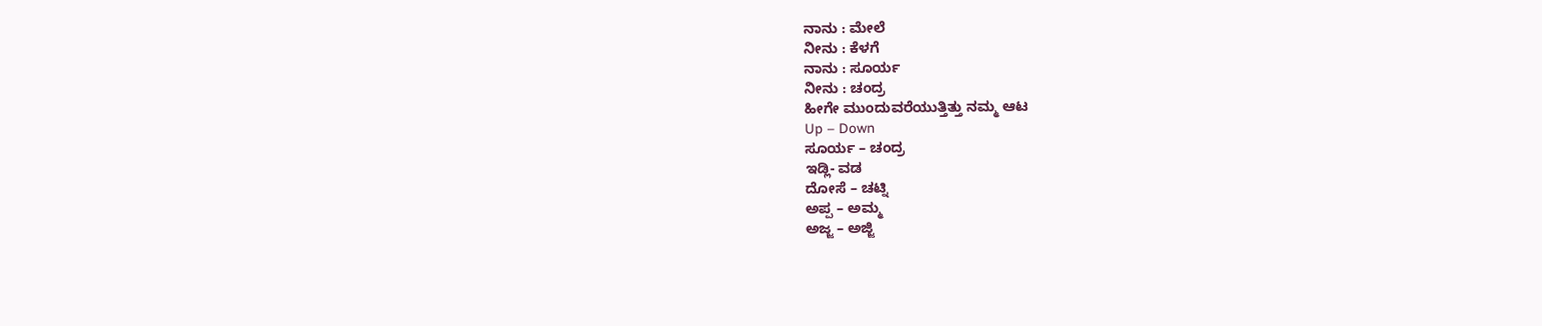ನಾನು : ಮೇಲೆ
ನೀನು : ಕೆಳಗೆ
ನಾನು : ಸೂರ್ಯ
ನೀನು : ಚಂದ್ರ
ಹೀಗೇ ಮುಂದುವರೆಯುತ್ತಿತ್ತು ನಮ್ಮ ಆಟ
Up – Down
ಸೂರ್ಯ – ಚಂದ್ರ
ಇಡ್ಲಿ- ವಡ
ದೋಸೆ – ಚಟ್ನಿ
ಅಪ್ಪ – ಅಮ್ಮ
ಅಜ್ಜ – ಅಜ್ಜಿ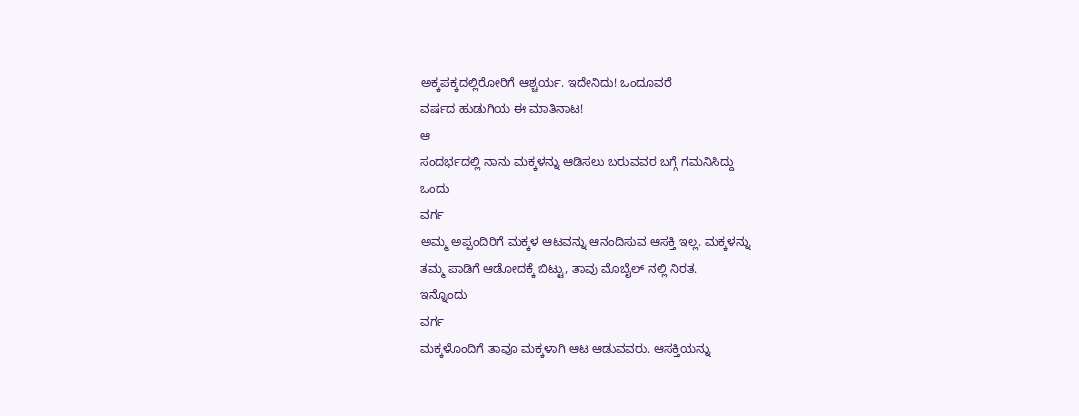ಅಕ್ಕಪಕ್ಕದಲ್ಲಿರೋರಿಗೆ ಆಶ್ಚರ್ಯ. ಇದೇನಿದು! ಒಂದೂವರೆ
ವರ್ಷದ ಹುಡುಗಿಯ ಈ ಮಾತಿನಾಟ!
ಆ
ಸಂದರ್ಭದಲ್ಲಿ ನಾನು ಮಕ್ಕಳನ್ನು ಆಡಿಸಲು ಬರುವವರ ಬಗ್ಗೆ ಗಮನಿಸಿದ್ದು
ಒಂದು
ವರ್ಗ
ಅಮ್ಮ ಅಪ್ಪಂದಿರಿಗೆ ಮಕ್ಕಳ ಆಟವನ್ನು ಆನಂದಿಸುವ ಆಸಕ್ತಿ ಇಲ್ಲ. ಮಕ್ಕಳನ್ನು
ತಮ್ಮ ಪಾಡಿಗೆ ಆಡೋದಕ್ಕೆ ಬಿಟ್ಟು, ತಾವು ಮೊಬೈಲ್ ನಲ್ಲಿ ನಿರತ.
ಇನ್ನೊಂದು
ವರ್ಗ
ಮಕ್ಕಳೊಂದಿಗೆ ತಾವೂ ಮಕ್ಕಳಾಗಿ ಆಟ ಆಡುವವರು. ಆಸಕ್ತಿಯನ್ನು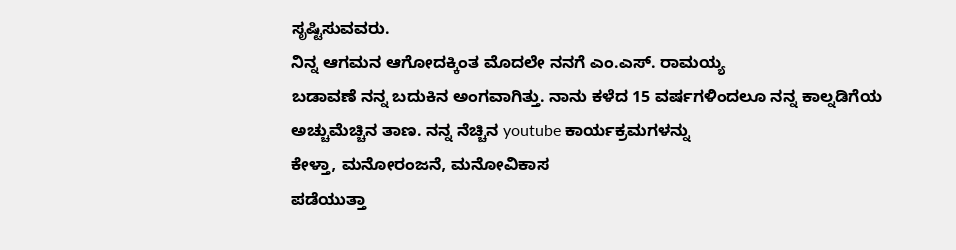ಸೃಷ್ಟಿಸುವವರು.
ನಿನ್ನ ಆಗಮನ ಆಗೋದಕ್ಕಿಂತ ಮೊದಲೇ ನನಗೆ ಎಂ.ಎಸ್. ರಾಮಯ್ಯ
ಬಡಾವಣೆ ನನ್ನ ಬದುಕಿನ ಅಂಗವಾಗಿತ್ತು. ನಾನು ಕಳೆದ 15 ವರ್ಷಗಳಿಂದಲೂ ನನ್ನ ಕಾಲ್ನಡಿಗೆಯ
ಅಚ್ಚುಮೆಚ್ಚಿನ ತಾಣ. ನನ್ನ ನೆಚ್ಚಿನ youtube ಕಾರ್ಯಕ್ರಮಗಳನ್ನು
ಕೇಳ್ತಾ, ಮನೋರಂಜನೆ, ಮನೋವಿಕಾಸ
ಪಡೆಯುತ್ತಾ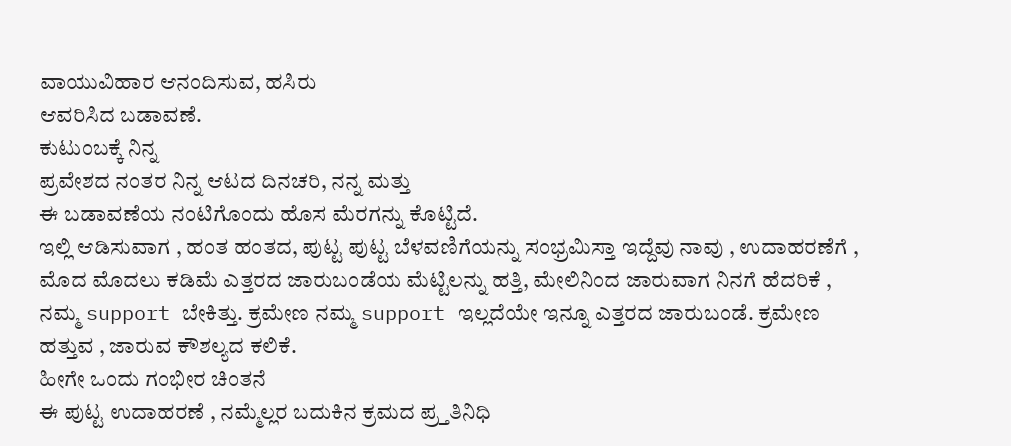ವಾಯುವಿಹಾರ ಆನಂದಿಸುವ, ಹಸಿರು
ಆವರಿಸಿದ ಬಡಾವಣೆ.
ಕುಟುಂಬಕ್ಕೆ ನಿನ್ನ
ಪ್ರವೇಶದ ನಂತರ ನಿನ್ನ ಆಟದ ದಿನಚರಿ, ನನ್ನ ಮತ್ತು
ಈ ಬಡಾವಣೆಯ ನಂಟಿಗೊಂದು ಹೊಸ ಮೆರಗನ್ನು ಕೊಟ್ಟಿದೆ.
ಇಲ್ಲಿ ಆಡಿಸುವಾಗ , ಹಂತ ಹಂತದ, ಪುಟ್ಟ ಪುಟ್ಟ ಬೆಳವಣಿಗೆಯನ್ನು ಸಂಭ್ರಮಿಸ್ತಾ ಇದ್ದೆವು ನಾವು , ಉದಾಹರಣೆಗೆ , ಮೊದ ಮೊದಲು ಕಡಿಮೆ ಎತ್ತರದ ಜಾರುಬಂಡೆಯ ಮೆಟ್ಟಿಲನ್ನು ಹತ್ತಿ, ಮೇಲಿನಿಂದ ಜಾರುವಾಗ ನಿನಗೆ ಹೆದರಿಕೆ , ನಮ್ಮ support ಬೇಕಿತ್ತು. ಕ್ರಮೇಣ ನಮ್ಮ support ಇಲ್ಲದೆಯೇ ಇನ್ನೂ ಎತ್ತರದ ಜಾರುಬಂಡೆ. ಕ್ರಮೇಣ ಹತ್ತುವ , ಜಾರುವ ಕೌಶಲ್ಯದ ಕಲಿಕೆ.
ಹೀಗೇ ಒಂದು ಗಂಭೀರ ಚಿಂತನೆ
ಈ ಪುಟ್ಟ ಉದಾಹರಣೆ , ನಮ್ಮೆಲ್ಲರ ಬದುಕಿನ ಕ್ರಮದ ಪ್ರ್ತತಿನಿಧಿ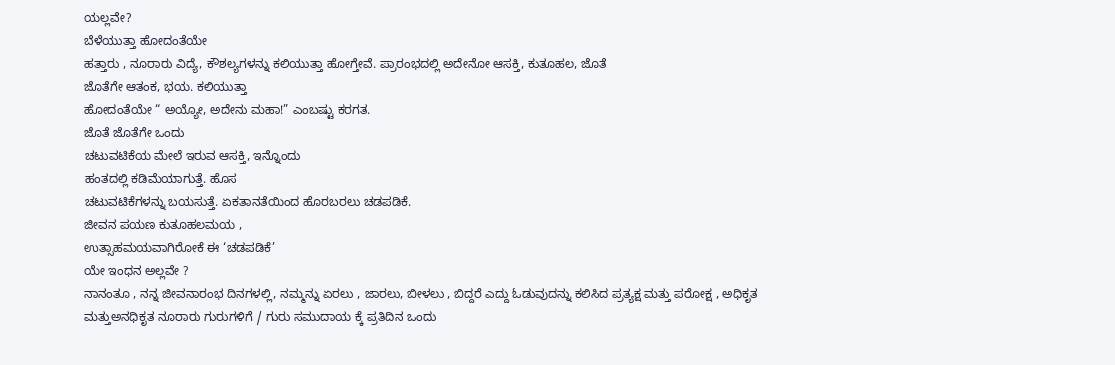ಯಲ್ಲವೇ?
ಬೆಳೆಯುತ್ತಾ ಹೋದಂತೆಯೇ
ಹತ್ತಾರು , ನೂರಾರು ವಿದ್ಯೆ, ಕೌಶಲ್ಯಗಳನ್ನು ಕಲಿಯುತ್ತಾ ಹೋಗ್ತೇವೆ. ಪ್ರಾರಂಭದಲ್ಲಿ ಅದೇನೋ ಆಸಕ್ತಿ, ಕುತೂಹಲ, ಜೊತೆ
ಜೊತೆಗೇ ಆತಂಕ, ಭಯ. ಕಲಿಯುತ್ತಾ
ಹೋದಂತೆಯೇ “ ಅಯ್ಯೋ, ಅದೇನು ಮಹಾ!” ಎಂಬಷ್ಟು ಕರಗತ.
ಜೊತೆ ಜೊತೆಗೇ ಒಂದು
ಚಟುವಟಿಕೆಯ ಮೇಲೆ ಇರುವ ಆಸಕ್ತಿ, ಇನ್ನೊಂದು
ಹಂತದಲ್ಲಿ ಕಡಿಮೆಯಾಗುತ್ತೆ. ಹೊಸ
ಚಟುವಟಿಕೆಗಳನ್ನು ಬಯಸುತ್ತೆ. ಏಕತಾನತೆಯಿಂದ ಹೊರಬರಲು ಚಡಪಡಿಕೆ.
ಜೀವನ ಪಯಣ ಕುತೂಹಲಮಯ ,
ಉತ್ಸಾಹಮಯವಾಗಿರೋಕೆ ಈ ‘ಚಡಪಡಿಕೆ’
ಯೇ ಇಂಧನ ಅಲ್ಲವೇ ?
ನಾನಂತೂ , ನನ್ನ ಜೀವನಾರಂಭ ದಿನಗಳಲ್ಲಿ, ನಮ್ಮನ್ನು ಏರಲು , ಜಾರಲು, ಬೀಳಲು , ಬಿದ್ದರೆ ಎದ್ದು ಓಡುವುದನ್ನು ಕಲಿಸಿದ ಪ್ರತ್ಯಕ್ಷ ಮತ್ತು ಪರೋಕ್ಷ , ಅಧಿಕೃತ ಮತ್ತುಅನಧಿಕೃತ ನೂರಾರು ಗುರುಗಳಿಗೆ / ಗುರು ಸಮುದಾಯ ಕ್ಕೆ ಪ್ರತಿದಿನ ಒಂದು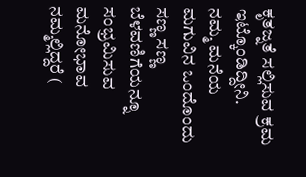ಕೃತಜ್ನತೆ ಸಲ್ಲಿಸುವ ಕ್ರಮ ಇಟ್ಕೊಂಡಿದ್ದೀನಿ.
ನಮ್ಮ ಮನೆಯ ಮಗುವಿನ ಒಂದೊಂದು ಸಣ್ಣ ಸಣ್ಣ ಬೆಳವಣಿಗೆಯನ್ನೂ ಸಂಭ್ರಮಿಸುವ ಮನೋಭಾವ ನಮ್ಮಲ್ಲಿದ್ದರೆ (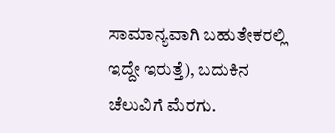ಸಾಮಾನ್ಯವಾಗಿ ಬಹುತೇಕರಲ್ಲಿ ಇದ್ದೇ ಇರುತ್ತೆ), ಬದುಕಿನ ಚೆಲುವಿಗೆ ಮೆರಗು.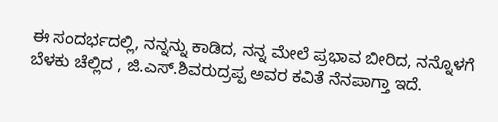ಈ ಸಂದರ್ಭದಲ್ಲಿ, ನನ್ನನ್ನು ಕಾಡಿದ, ನನ್ನ ಮೇಲೆ ಪ್ರಭಾವ ಬೀರಿದ, ನನ್ನೊಳಗೆ
ಬೆಳಕು ಚೆಲ್ಲಿದ , ಜಿ.ಎಸ್.ಶಿವರುದ್ರಪ್ಪ ಅವರ ಕವಿತೆ ನೆನಪಾಗ್ತಾ ಇದೆ.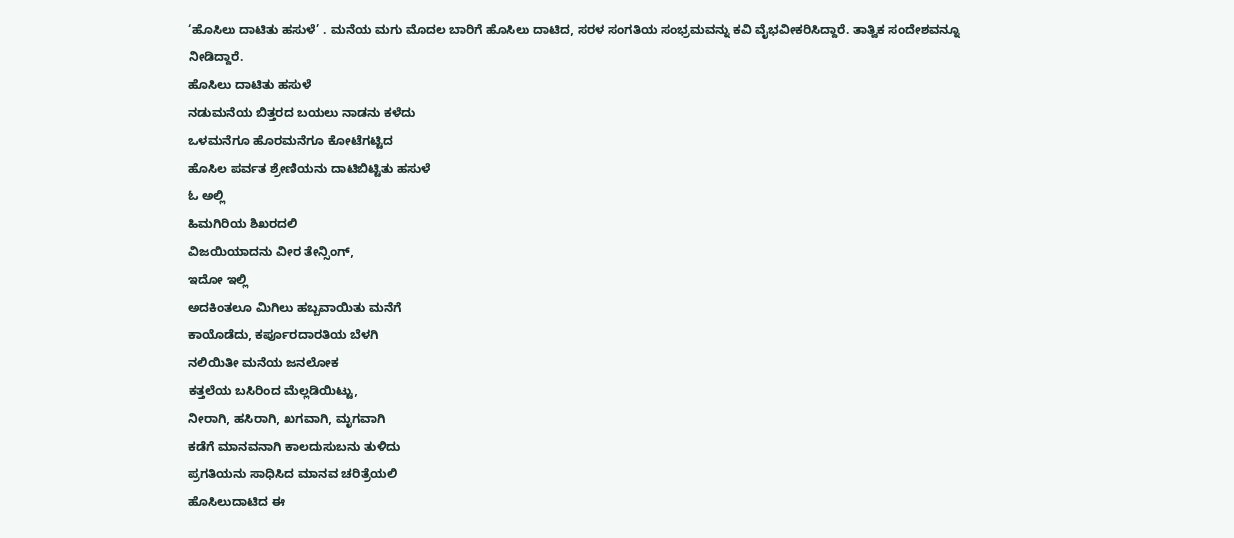‘ಹೊಸಿಲು ದಾಟಿತು ಹಸುಳೆ’ . ಮನೆಯ ಮಗು ಮೊದಲ ಬಾರಿಗೆ ಹೊಸಿಲು ದಾಟಿದ, ಸರಳ ಸಂಗತಿಯ ಸಂಭ್ರಮವನ್ನು ಕವಿ ವೈಭವೀಕರಿಸಿದ್ದಾರೆ. ತಾತ್ವಿಕ ಸಂದೇಶವನ್ನೂ
ನೀಡಿದ್ದಾರೆ.
ಹೊಸಿಲು ದಾಟಿತು ಹಸುಳೆ
ನಡುಮನೆಯ ಬಿತ್ತರದ ಬಯಲು ನಾಡನು ಕಳೆದು
ಒಳಮನೆಗೂ ಹೊರಮನೆಗೂ ಕೋಟೆಗಟ್ಟಿದ
ಹೊಸಿಲ ಪರ್ವತ ಶ್ರೇಣಿಯನು ದಾಟಿಬಿಟ್ಟಿತು ಹಸುಳೆ
ಓ ಅಲ್ಲಿ
ಹಿಮಗಿರಿಯ ಶಿಖರದಲಿ
ವಿಜಯಿಯಾದನು ವೀರ ತೇನ್ಸಿಂಗ್,
ಇದೋ ಇಲ್ಲಿ
ಅದಕಿಂತಲೂ ಮಿಗಿಲು ಹಬ್ಬವಾಯಿತು ಮನೆಗೆ
ಕಾಯೊಡೆದು, ಕರ್ಪೂರದಾರತಿಯ ಬೆಳಗಿ
ನಲಿಯಿತೀ ಮನೆಯ ಜನಲೋಕ
ಕತ್ತಲೆಯ ಬಸಿರಿಂದ ಮೆಲ್ಲಡಿಯಿಟ್ಟು,
ನೀರಾಗಿ, ಹಸಿರಾಗಿ, ಖಗವಾಗಿ, ಮೃಗವಾಗಿ
ಕಡೆಗೆ ಮಾನವನಾಗಿ ಕಾಲದುಸುಬನು ತುಳಿದು
ಪ್ರಗತಿಯನು ಸಾಧಿಸಿದ ಮಾನವ ಚರಿತ್ರೆಯಲಿ
ಹೊಸಿಲುದಾಟಿದ ಈ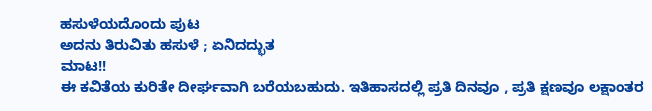ಹಸುಳೆಯದೊಂದು ಪುಟ
ಅದನು ತಿರುವಿತು ಹಸುಳೆ ; ಏನಿದದ್ಭುತ
ಮಾಟ!!
ಈ ಕವಿತೆಯ ಕುರಿತೇ ದೀರ್ಘವಾಗಿ ಬರೆಯಬಹುದು. ಇತಿಹಾಸದಲ್ಲಿ ಪ್ರತಿ ದಿನವೂ , ಪ್ರತಿ ಕ್ಷಣವೂ ಲಕ್ಷಾಂತರ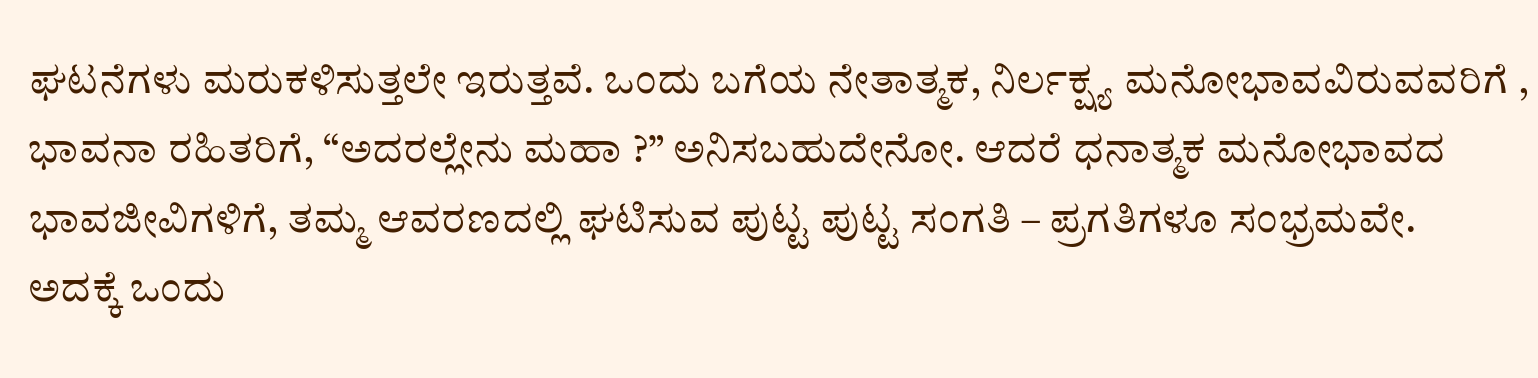ಘಟನೆಗಳು ಮರುಕಳಿಸುತ್ತಲೇ ಇರುತ್ತವೆ. ಒಂದು ಬಗೆಯ ನೇತಾತ್ಮಕ, ನಿರ್ಲಕ್ಷ್ಯ ಮನೋಭಾವವಿರುವವರಿಗೆ , ಭಾವನಾ ರಹಿತರಿಗೆ, “ಅದರಲ್ಲೇನು ಮಹಾ ?” ಅನಿಸಬಹುದೇನೋ. ಆದರೆ ಧನಾತ್ಮಕ ಮನೋಭಾವದ ಭಾವಜೀವಿಗಳಿಗೆ, ತಮ್ಮ ಆವರಣದಲ್ಲಿ ಘಟಿಸುವ ಪುಟ್ಟ ಪುಟ್ಟ ಸಂಗತಿ – ಪ್ರಗತಿಗಳೂ ಸಂಭ್ರಮವೇ.
ಅದಕ್ಕೆ ಒಂದು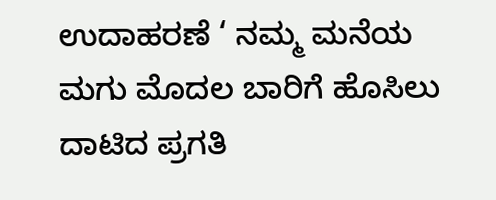ಉದಾಹರಣೆ ‘ ನಮ್ಮ ಮನೆಯ ಮಗು ಮೊದಲ ಬಾರಿಗೆ ಹೊಸಿಲು ದಾಟಿದ ಪ್ರಗತಿ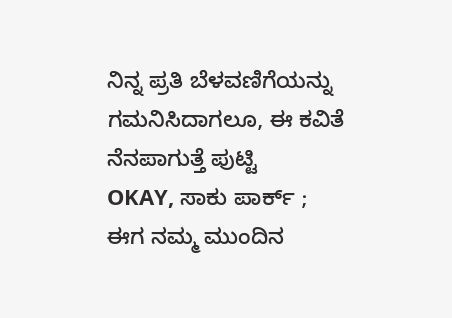ನಿನ್ನ ಪ್ರತಿ ಬೆಳವಣಿಗೆಯನ್ನು ಗಮನಿಸಿದಾಗಲೂ, ಈ ಕವಿತೆ ನೆನಪಾಗುತ್ತೆ ಪುಟ್ಟಿ
OKAY, ಸಾಕು ಪಾರ್ಕ್ ;
ಈಗ ನಮ್ಮ ಮುಂದಿನ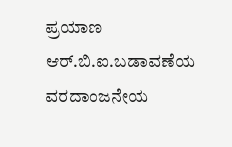ಪ್ರಯಾಣ ಆರ್.ಬಿ.ಐ.ಬಡಾವಣೆಯ ವರದಾಂಜನೇಯ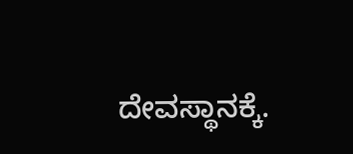ದೇವಸ್ಥಾನಕ್ಕೆ.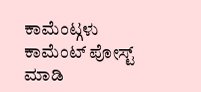ಕಾಮೆಂಟ್ಗಳು
ಕಾಮೆಂಟ್ ಪೋಸ್ಟ್ ಮಾಡಿ